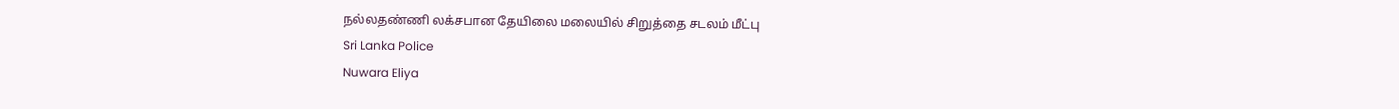நல்லதண்ணி லக்சபான தேயிலை மலையில் சிறுத்தை சடலம் மீட்பு
Sri Lanka Police
Nuwara Eliya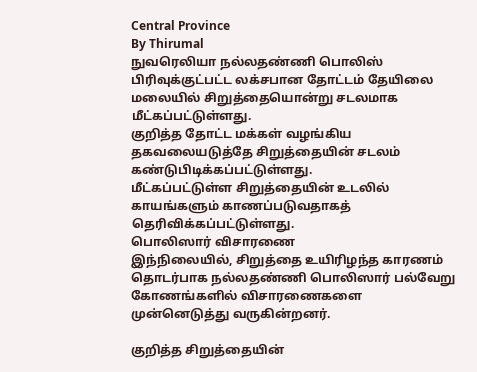Central Province
By Thirumal
நுவரெலியா நல்லதண்ணி பொலிஸ் பிரிவுக்குட்பட்ட லக்சபான தோட்டம் தேயிலை மலையில் சிறுத்தையொன்று சடலமாக மீட்கப்பட்டுள்ளது.
குறித்த தோட்ட மக்கள் வழங்கிய தகவலையடுத்தே சிறுத்தையின் சடலம் கண்டுபிடிக்கப்பட்டுள்ளது.
மீட்கப்பட்டுள்ள சிறுத்தையின் உடலில் காயங்களும் காணப்படுவதாகத் தெரிவிக்கப்பட்டுள்ளது.
பொலிஸார் விசாரணை
இந்நிலையில், சிறுத்தை உயிரிழந்த காரணம் தொடர்பாக நல்லதண்ணி பொலிஸார் பல்வேறு கோணங்களில் விசாரணைகளை முன்னெடுத்து வருகின்றனர்.

குறித்த சிறுத்தையின்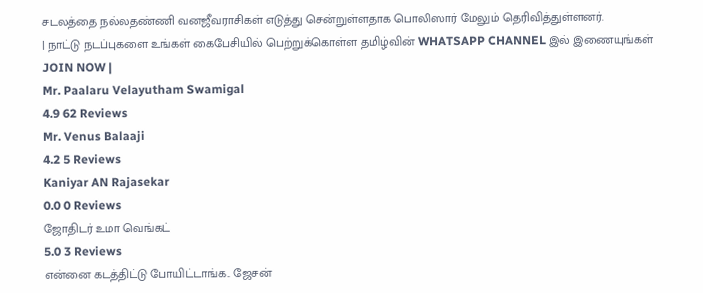சடலத்தை நல்லதண்ணி வனஜீவராசிகள் எடுத்து சென்றுள்ளதாக பொலிஸார் மேலும் தெரிவித்துள்ளனர்.
| நாட்டு நடப்புகளை உங்கள் கைபேசியில் பெற்றுக்கொள்ள தமிழ்வின் WHATSAPP CHANNEL இல் இணையுங்கள் JOIN NOW |
Mr. Paalaru Velayutham Swamigal
4.9 62 Reviews
Mr. Venus Balaaji
4.2 5 Reviews
Kaniyar AN Rajasekar
0.0 0 Reviews
ஜோதிடர் உமா வெங்கட்
5.0 3 Reviews
என்னை கடத்திட்டு போயிட்டாங்க.. ஜேசன்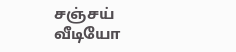சஞ்சய் வீடியோ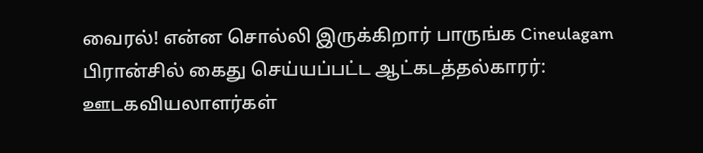வைரல்! என்ன சொல்லி இருக்கிறார் பாருங்க Cineulagam
பிரான்சில் கைது செய்யப்பட்ட ஆட்கடத்தல்காரர்: ஊடகவியலாளர்கள்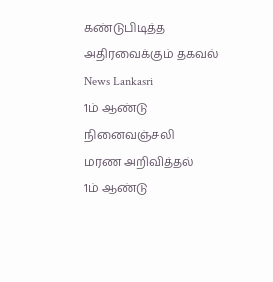கண்டுபிடித்த அதிரவைக்கும் தகவல் News Lankasri
1ம் ஆண்டு நினைவஞ்சலி
மரண அறிவித்தல்
1ம் ஆண்டு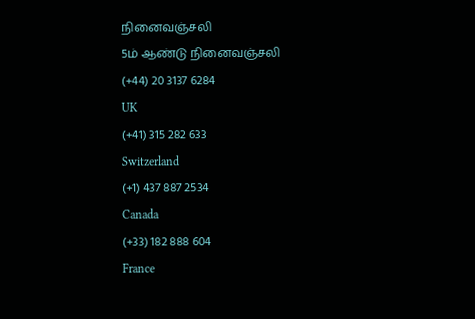நினைவஞ்சலி
5ம் ஆண்டு நினைவஞ்சலி
(+44) 20 3137 6284
UK
(+41) 315 282 633
Switzerland
(+1) 437 887 2534
Canada
(+33) 182 888 604
France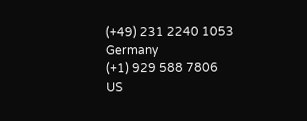(+49) 231 2240 1053
Germany
(+1) 929 588 7806
US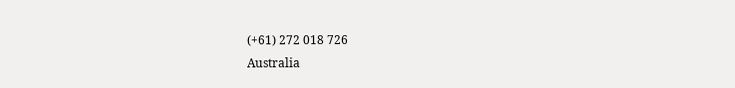(+61) 272 018 726
Australia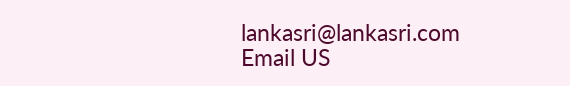lankasri@lankasri.com
Email US